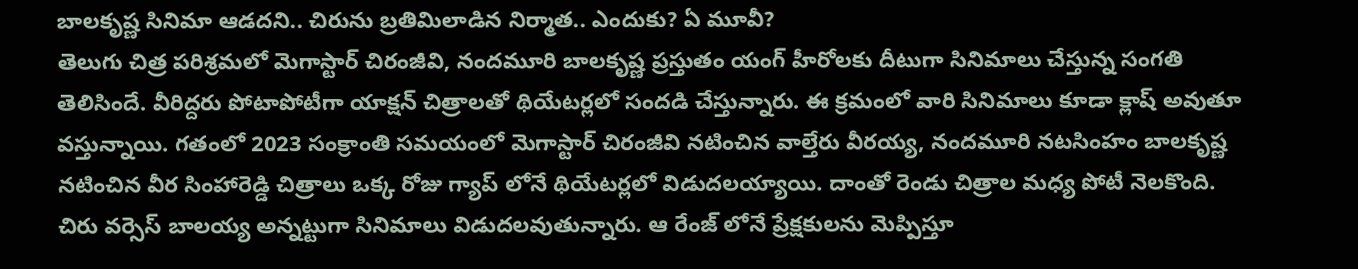బాలకృష్ణ సినిమా ఆడదని.. చిరును బ్రతిమిలాడిన నిర్మాత.. ఎందుకు? ఏ మూవీ?
తెలుగు చిత్ర పరిశ్రమలో మెగాస్టార్ చిరంజీవి, నందమూరి బాలకృష్ణ ప్రస్తుతం యంగ్ హీరోలకు దీటుగా సినిమాలు చేస్తున్న సంగతి తెలిసిందే. వీరిద్దరు పోటాపోటీగా యాక్షన్ చిత్రాలతో థియేటర్లలో సందడి చేస్తున్నారు. ఈ క్రమంలో వారి సినిమాలు కూడా క్లాష్ అవుతూ వస్తున్నాయి. గతంలో 2023 సంక్రాంతి సమయంలో మెగాస్టార్ చిరంజీవి నటించిన వాల్తేరు వీరయ్య, నందమూరి నటసింహం బాలకృష్ణ నటించిన వీర సింహారెడ్డి చిత్రాలు ఒక్క రోజు గ్యాప్ లోనే థియేటర్లలో విడుదలయ్యాయి. దాంతో రెండు చిత్రాల మధ్య పోటీ నెలకొంది.
చిరు వర్సెస్ బాలయ్య అన్నట్టుగా సినిమాలు విడుదలవుతున్నారు. ఆ రేంజ్ లోనే ప్రేక్షకులను మెప్పిస్తూ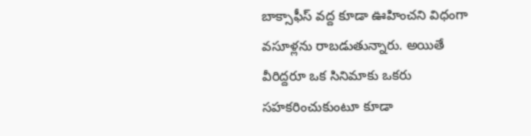బాక్సాఫీస్ వద్ద కూడా ఊహించని విధంగా వసూళ్లను రాబడుతున్నారు. అయితే వీరిద్దరూ ఒక సినిమాకు ఒకరు సహకరించుకుంటూ కూడా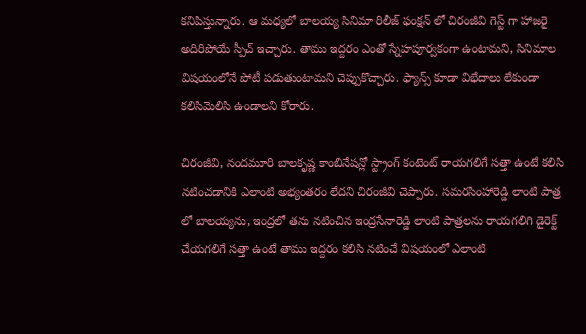కనిపిస్తున్నారు. ఆ మధ్యలో బాలయ్య సినిమా రిలీజ్ ఫంక్షన్ లో చిరంజీవి గెస్ట్ గా హాజరై అదిరిపోయే స్పీచ్ ఇచ్చారు. తాము ఇద్దరం ఎంతో స్నేహపూర్వకంగా ఉంటామని, సినిమాల విషయంలోనే పోటీ పడుతుంటామని చెప్పుకొచ్చారు. ఫ్యాన్స్ కూడా విభేదాలు లేకుండా కలిసిమెలిసి ఉండాలని కోరారు.

చిరంజీవి, నందమూరి బాలకృష్ణ కాంబినేషన్లో స్ట్రాంగ్ కంటెంట్ రాయగలిగే సత్తా ఉంటే కలిసి నటించడానికి ఎలాంటి అభ్యంతరం లేదని చిరంజీవి చెప్పారు. సమరసింహారెడ్డి లాంటి పాత్ర లో బాలయ్యను, ఇంద్రలో తను నటించిన ఇంద్రసేనారెడ్డి లాంటి పాత్రలను రాయగలిగి డైరెక్ట్ చేయగలిగే సత్తా ఉంటే తాము ఇద్దరం కలిసి నటించే విషయంలో ఎలాంటి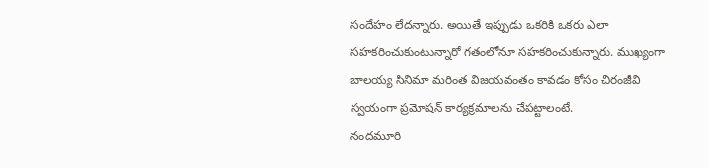సందేహం లేదన్నారు. అయితే ఇప్పుడు ఒకరికి ఒకరు ఎలా సహకరించుకుంటున్నారో గతంలోనూ సహకరించుకున్నారు. ముఖ్యంగా బాలయ్య సినిమా మరింత విజయవంతం కావడం కోసం చిరంజీవి స్వయంగా ప్రమోషన్ కార్యక్రమాలను చేపట్టాలంటే.
నందమూరి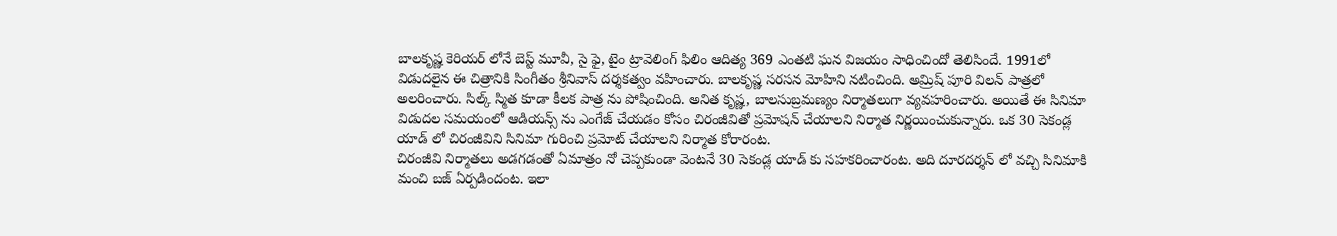బాలకృష్ణ కెరియర్ లోనే బెస్ట్ మూవీ, సై ఫై, టైం ట్రావెలింగ్ ఫిలిం ఆదిత్య 369 ఎంతటి ఘన విజయం సాధించిందో తెలిసిందే. 1991లో విడుదలైన ఈ చిత్రానికి సింగీతం శ్రీనివాస్ దర్శకత్వం వహించారు. బాలకృష్ణ సరసన మోహిని నటించింది. అమ్రిష్ పూరి విలన్ పాత్రలో అలరించారు. సిల్క్ స్మిత కూడా కీలక పాత్ర ను పోషించింది. అనిత కృష్ణ, బాలసుబ్రమణ్యం నిర్మాతలుగా వ్యవహరించారు. అయితే ఈ సినిమా విడుదల సమయంలో ఆడియన్స్ ను ఎంగేజ్ చేయడం కోసం చిరంజీవితో ప్రమోషన్ చేయాలని నిర్మాత నిర్ణయించుకున్నారు. ఒక 30 సెకండ్ల యాడ్ లో చిరంజీవిని సినిమా గురించి ప్రమోట్ చేయాలని నిర్మాత కోరారంట.
చిరంజీవి నిర్మాతలు అడగడంతో ఏమాత్రం నో చెప్పకుండా వెంటనే 30 సెకండ్ల యాడ్ కు సహకరించారంట. అది దూరదర్శన్ లో వచ్చి సినిమాకి మంచి బజ్ ఏర్పడిందంట. ఇలా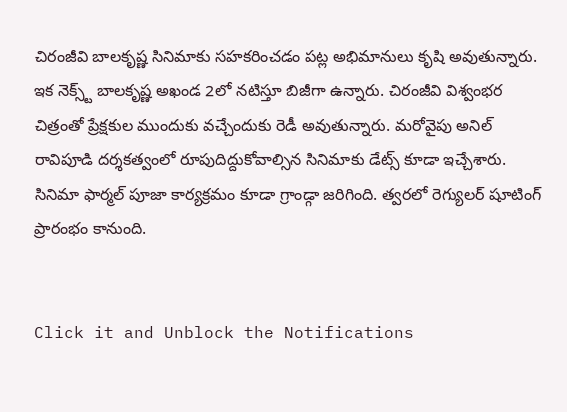చిరంజీవి బాలకృష్ణ సినిమాకు సహకరించడం పట్ల అభిమానులు కృషి అవుతున్నారు. ఇక నెక్స్ట్ బాలకృష్ణ అఖండ 2లో నటిస్తూ బిజీగా ఉన్నారు. చిరంజీవి విశ్వంభర చిత్రంతో ప్రేక్షకుల ముందుకు వచ్చేందుకు రెడీ అవుతున్నారు. మరోవైపు అనిల్ రావిపూడి దర్శకత్వంలో రూపుదిద్దుకోవాల్సిన సినిమాకు డేట్స్ కూడా ఇచ్చేశారు. సినిమా ఫార్మల్ పూజా కార్యక్రమం కూడా గ్రాండ్గా జరిగింది. త్వరలో రెగ్యులర్ షూటింగ్ ప్రారంభం కానుంది.


Click it and Unblock the Notifications